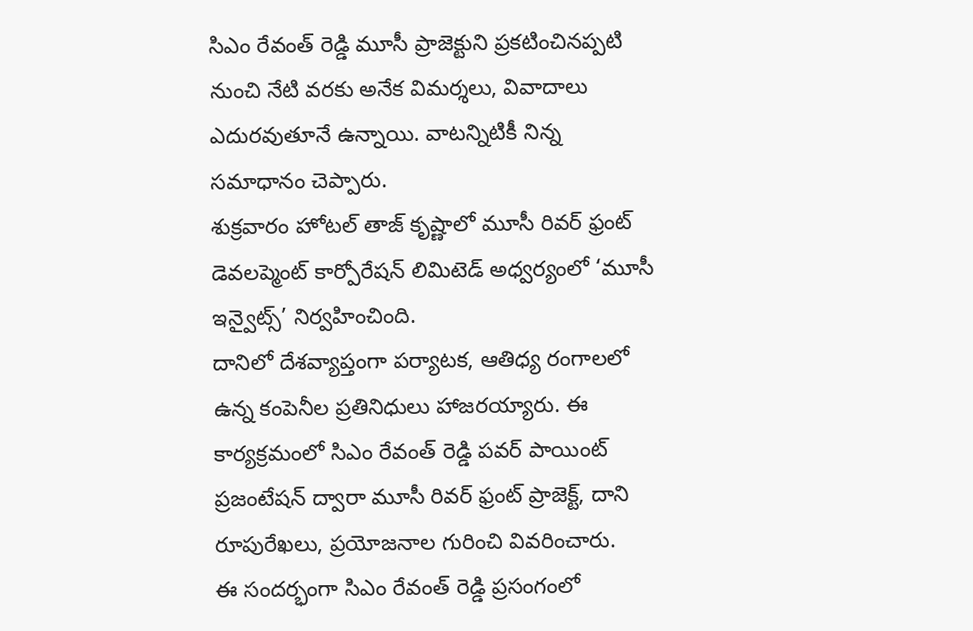సిఎం రేవంత్ రెడ్డి మూసీ ప్రాజెక్టుని ప్రకటించినప్పటి నుంచి నేటి వరకు అనేక విమర్శలు, వివాదాలు ఎదురవుతూనే ఉన్నాయి. వాటన్నిటికీ నిన్న సమాధానం చెప్పారు.
శుక్రవారం హోటల్ తాజ్ కృష్ణాలో మూసీ రివర్ ఫ్రంట్ డెవలప్మెంట్ కార్పోరేషన్ లిమిటెడ్ అధ్వర్యంలో ‘మూసీ ఇన్వైట్స్’ నిర్వహించింది.
దానిలో దేశవ్యాప్తంగా పర్యాటక, ఆతిధ్య రంగాలలో ఉన్న కంపెనీల ప్రతినిధులు హాజరయ్యారు. ఈ కార్యక్రమంలో సిఎం రేవంత్ రెడ్డి పవర్ పాయింట్ ప్రజంటేషన్ ద్వారా మూసీ రివర్ ఫ్రంట్ ప్రాజెక్ట్, దాని రూపురేఖలు, ప్రయోజనాల గురించి వివరించారు.
ఈ సందర్భంగా సిఎం రేవంత్ రెడ్డి ప్రసంగంలో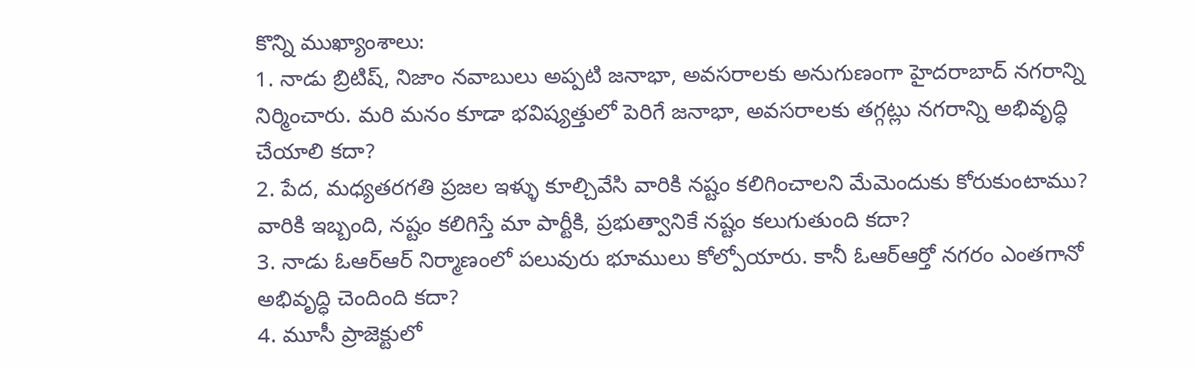కొన్ని ముఖ్యాంశాలు:
1. నాడు బ్రిటిష్, నిజాం నవాబులు అప్పటి జనాభా, అవసరాలకు అనుగుణంగా హైదరాబాద్ నగరాన్ని నిర్మించారు. మరి మనం కూడా భవిష్యత్తులో పెరిగే జనాభా, అవసరాలకు తగ్గట్లు నగరాన్ని అభివృద్ధి చేయాలి కదా?
2. పేద, మధ్యతరగతి ప్రజల ఇళ్ళు కూల్చివేసి వారికి నష్టం కలిగించాలని మేమెందుకు కోరుకుంటాము? వారికి ఇబ్బంది, నష్టం కలిగిస్తే మా పార్టీకి, ప్రభుత్వానికే నష్టం కలుగుతుంది కదా?
3. నాడు ఓఆర్ఆర్ నిర్మాణంలో పలువురు భూములు కోల్పోయారు. కానీ ఓఆర్ఆర్తో నగరం ఎంతగానో అభివృద్ధి చెందింది కదా?
4. మూసీ ప్రాజెక్టులో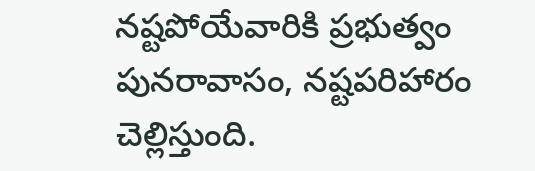నష్టపోయేవారికి ప్రభుత్వం పునరావాసం, నష్టపరిహారం చెల్లిస్తుంది.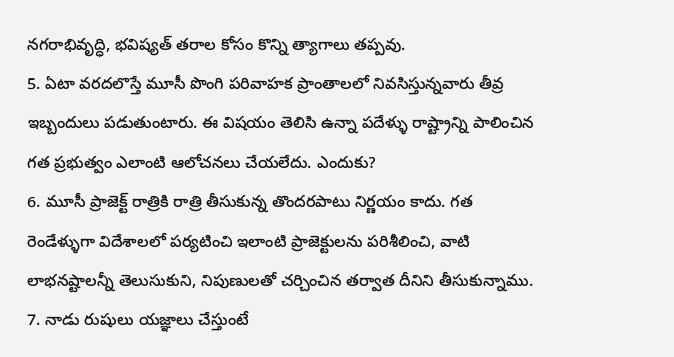నగరాభివృద్ధి, భవిష్యత్ తరాల కోసం కొన్ని త్యాగాలు తప్పవు.
5. ఏటా వరదలొస్తే మూసీ పొంగి పరివాహక ప్రాంతాలలో నివసిస్తున్నవారు తీవ్ర ఇబ్బందులు పడుతుంటారు. ఈ విషయం తెలిసి ఉన్నా పదేళ్ళు రాష్ట్రాన్ని పాలించిన గత ప్రభుత్వం ఎలాంటి ఆలోచనలు చేయలేదు. ఎందుకు?
6. మూసీ ప్రాజెక్ట్ రాత్రికి రాత్రి తీసుకున్న తొందరపాటు నిర్ణయం కాదు. గత రెండేళ్ళుగా విదేశాలలో పర్యటించి ఇలాంటి ప్రాజెక్టులను పరిశీలించి, వాటి లాభనష్టాలన్నీ తెలుసుకుని, నిపుణులతో చర్చించిన తర్వాత దీనిని తీసుకున్నాము.
7. నాడు రుషులు యజ్ఞాలు చేస్తుంటే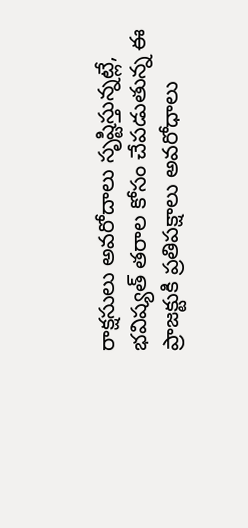రాక్షసులు అవరోదాలు సృష్టిస్తున్నట్లే, భవిష్యత్ తరాల కోసం చేపడుతున్న ఈ ప్రాజక్టుకి ప్రతిపక్షాలు అవరోధాలు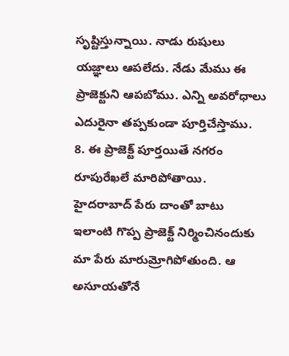సృష్టిస్తున్నాయి. నాడు రుషులు యజ్ఞాలు ఆపలేదు. నేడు మేము ఈ ప్రాజెక్టుని ఆపబోము. ఎన్ని అవరోధాలు ఎదురైనా తప్పకుండా పూర్తిచేస్తాము.
8. ఈ ప్రాజెక్ట్ పూర్తయితే నగరం రూపురేఖలే మారిపోతాయి. హైదరాబాద్ పేరు దాంతో బాటు ఇలాంటి గొప్ప ప్రాజెక్ట్ నిర్మించినందుకు మా పేరు మారుమ్రోగిపోతుంది. ఆ అసూయతోనే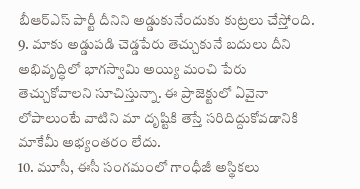బీఆర్ఎస్ పార్టీ దీనిని అడ్డుకునేందుకు కుట్రలు చేస్తోంది.
9. మాకు అడ్డుపడి చెడ్డపేరు తెచ్చుకునే బదులు దీని అభివృద్ధిలో భాగస్వామి అయ్యి మంచి పేరు తెచ్చుకోవాలని సూచిస్తున్నా. ఈ ప్రాజెక్టులో ఏవైనా లోపాలుంటే వాటిని మా దృష్టికి తెస్తే సరిదిద్దుకోవడానికి మాకేమీ అభ్యంతరం లేదు.
10. మూసీ, ఈసీ సంగమంలో గాంధీజీ అస్థికలు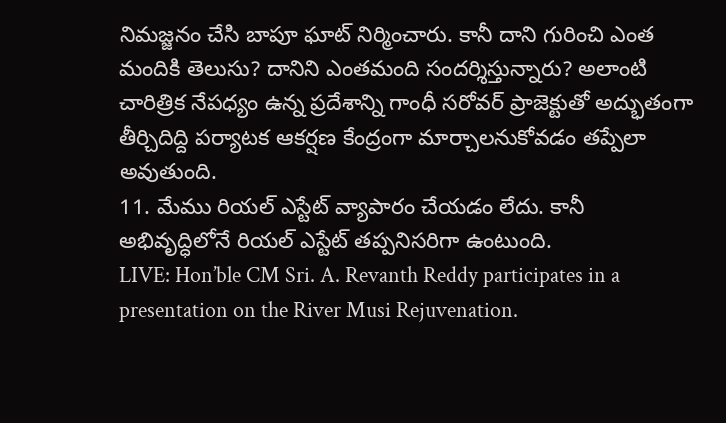నిమజ్జనం చేసి బాపూ ఘాట్ నిర్మించారు. కానీ దాని గురించి ఎంత మందికి తెలుసు? దానిని ఎంతమంది సందర్శిస్తున్నారు? అలాంటి చారిత్రిక నేపధ్యం ఉన్న ప్రదేశాన్ని గాంధీ సరోవర్ ప్రాజెక్టుతో అద్భుతంగా తీర్చిదిద్ది పర్యాటక ఆకర్షణ కేంద్రంగా మార్చాలనుకోవడం తప్పేలా అవుతుంది.
11. మేము రియల్ ఎస్టేట్ వ్యాపారం చేయడం లేదు. కానీ అభివృద్ధిలోనే రియల్ ఎస్టేట్ తప్పనిసరిగా ఉంటుంది.
LIVE: Hon’ble CM Sri. A. Revanth Reddy participates in a presentation on the River Musi Rejuvenation.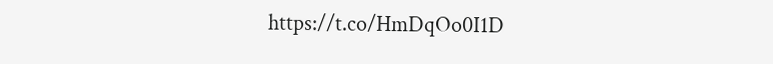https://t.co/HmDqOo0I1D